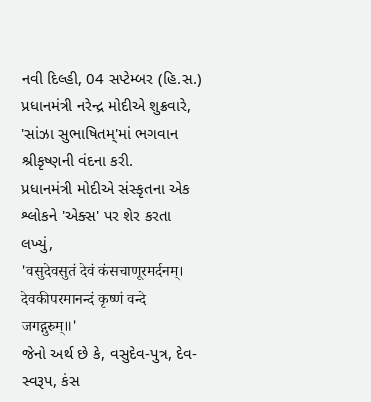નવી દિલ્હી, 04 સપ્ટેમ્બર (હિ.સ.) પ્રધાનમંત્રી નરેન્દ્ર મોદીએ શુક્રવારે, 'સાંઝા સુભાષિતમ્'માં ભગવાન શ્રીકૃષ્ણની વંદના કરી.
પ્રધાનમંત્રી મોદીએ સંસ્કૃતના એક શ્લોકને 'એક્સ' પર શેર કરતા લખ્યું,
'वसुदेवसुतं देवं कंसचाणूरमर्दनम्।
देवकीपरमानन्दं कृष्णं वन्दे जगद्गुरुम्॥'
જેનો અર્થ છે કે, વસુદેવ-પુત્ર, દેવ-સ્વરૂપ, કંસ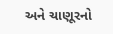અને ચાણૂરનો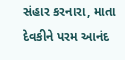સંહાર કરનારા, માતા દેવકીને પરમ આનંદ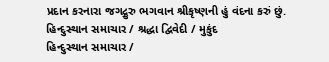પ્રદાન કરનારા જગદ્ગુરુ ભગવાન શ્રીકૃષ્ણની હું વંદના કરું છું.
હિન્દુસ્થાન સમાચાર / શ્રદ્ધા દ્વિવેદી / મુકુંદ
હિન્દુસ્થાન સમાચાર /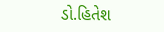ડો.હિતેશ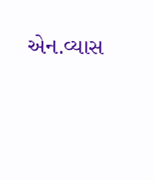એન.વ્યાસ